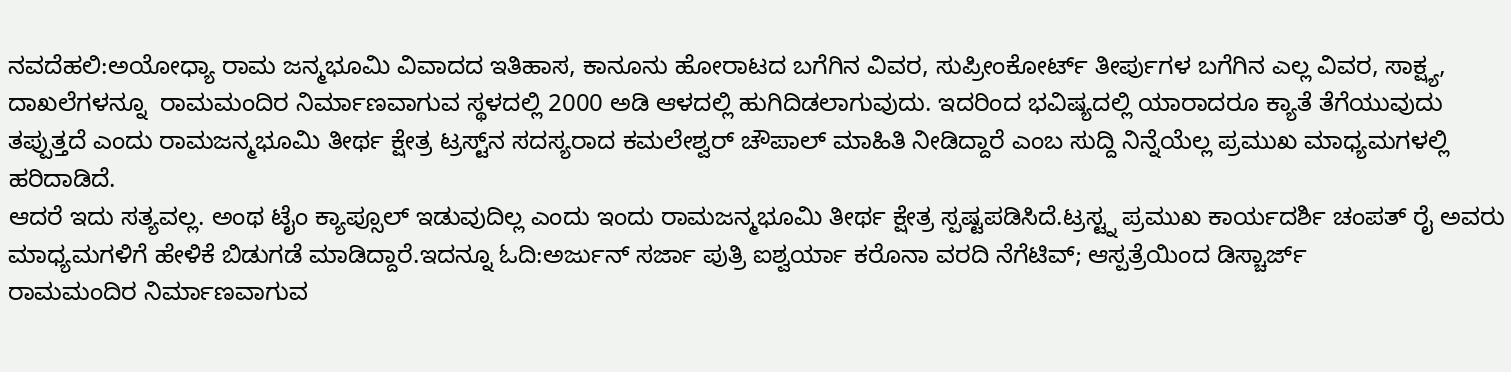ನವದೆಹಲಿ:ಅಯೋಧ್ಯಾ ರಾಮ ಜನ್ಮಭೂಮಿ ವಿವಾದದ ಇತಿಹಾಸ, ಕಾನೂನು ಹೋರಾಟದ ಬಗೆಗಿನ ವಿವರ, ಸುಪ್ರೀಂಕೋರ್ಟ್ ತೀರ್ಪುಗಳ ಬಗೆಗಿನ ಎಲ್ಲ ವಿವರ, ಸಾಕ್ಷ್ಯ, ದಾಖಲೆಗಳನ್ನೂ  ರಾಮಮಂದಿರ ನಿರ್ಮಾಣವಾಗುವ ಸ್ಥಳದಲ್ಲಿ 2000 ಅಡಿ ಆಳದಲ್ಲಿ ಹುಗಿದಿಡಲಾಗುವುದು. ಇದರಿಂದ ಭವಿಷ್ಯದಲ್ಲಿ ಯಾರಾದರೂ ಕ್ಯಾತೆ ತೆಗೆಯುವುದು ತಪ್ಪುತ್ತದೆ ಎಂದು ರಾಮಜನ್ಮಭೂಮಿ ತೀರ್ಥ ಕ್ಷೇತ್ರ ಟ್ರಸ್ಟ್‌ನ ಸದಸ್ಯರಾದ ಕಮಲೇಶ್ವರ್‌ ಚೌಪಾಲ್ ಮಾಹಿತಿ ನೀಡಿದ್ದಾರೆ ಎಂಬ ಸುದ್ದಿ ನಿನ್ನೆಯೆಲ್ಲ ಪ್ರಮುಖ ಮಾಧ್ಯಮಗಳಲ್ಲಿ ಹರಿದಾಡಿದೆ.
ಆದರೆ ಇದು ಸತ್ಯವಲ್ಲ. ಅಂಥ ಟೈಂ ಕ್ಯಾಪ್ಸೂಲ್ ಇಡುವುದಿಲ್ಲ ಎಂದು ಇಂದು ರಾಮಜನ್ಮಭೂಮಿ ತೀರ್ಥ ಕ್ಷೇತ್ರ ಸ್ಪಷ್ಟಪಡಿಸಿದೆ.ಟ್ರಸ್ಟ್ನ ಪ್ರಮುಖ ಕಾರ್ಯದರ್ಶಿ ಚಂಪತ್ ರೈ ಅವರು ಮಾಧ್ಯಮಗಳಿಗೆ ಹೇಳಿಕೆ ಬಿಡುಗಡೆ ಮಾಡಿದ್ದಾರೆ.ಇದನ್ನೂ ಓದಿ:ಅರ್ಜುನ್ ಸರ್ಜಾ ಪುತ್ರಿ ಐಶ್ವರ್ಯಾ ಕರೊನಾ ವರದಿ ನೆಗೆಟಿವ್; ಆಸ್ಪತ್ರೆಯಿಂದ ಡಿಸ್ಚಾರ್ಜ್
ರಾಮಮಂದಿರ ನಿರ್ಮಾಣವಾಗುವ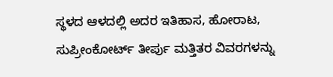ಸ್ಥಳದ ಆಳದಲ್ಲಿ ಅದರ ಇತಿಹಾಸ, ಹೋರಾಟ, ಸುಪ್ರೀಂಕೋರ್ಟ್ ತೀರ್ಪು ಮತ್ತಿತರ ವಿವರಗಳನ್ನು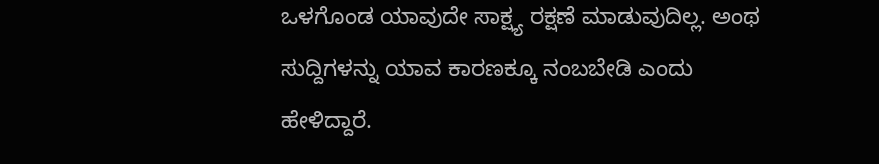ಒಳಗೊಂಡ ಯಾವುದೇ ಸಾಕ್ಷ್ಯ ರಕ್ಷಣೆ ಮಾಡುವುದಿಲ್ಲ. ಅಂಥ ಸುದ್ದಿಗಳನ್ನು ಯಾವ ಕಾರಣಕ್ಕೂ ನಂಬಬೇಡಿ ಎಂದು ಹೇಳಿದ್ದಾರೆ.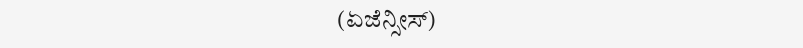(ಏಜೆನ್ಸೀಸ್)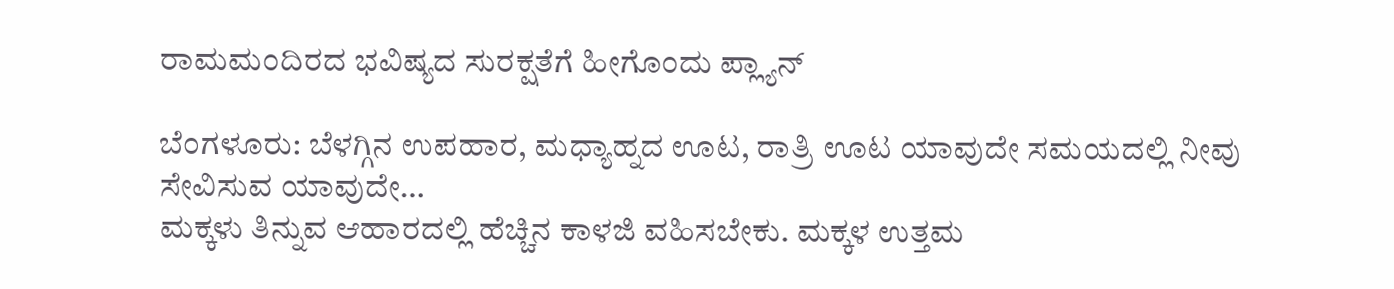ರಾಮಮಂದಿರದ ಭವಿಷ್ಯದ ಸುರಕ್ಷತೆಗೆ ಹೀಗೊಂದು ಪ್ಲ್ಯಾನ್‌

ಬೆಂಗಳೂರು: ಬೆಳಗ್ಗಿನ ಉಪಹಾರ, ಮಧ್ಯಾಹ್ನದ ಊಟ, ರಾತ್ರಿ ಊಟ ಯಾವುದೇ ಸಮಯದಲ್ಲಿ ನೀವು ಸೇವಿಸುವ ಯಾವುದೇ…
ಮಕ್ಕಳು ತಿನ್ನುವ ಆಹಾರದಲ್ಲಿ ಹೆಚ್ಚಿನ ಕಾಳಜಿ ವಹಿಸಬೇಕು. ಮಕ್ಕಳ ಉತ್ತಮ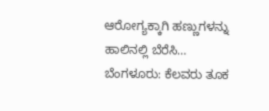ಆರೋಗ್ಯಕ್ಕಾಗಿ ಹಣ್ಣುಗಳನ್ನು ಹಾಲಿನಲ್ಲಿ ಬೆರೆಸಿ…
ಬೆಂಗಳೂರು: ಕೆಲವರು ತೂಕ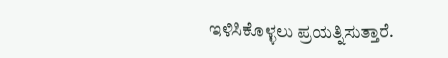ಇಳಿಸಿಕೊಳ್ಳಲು ಪ್ರಯತ್ನಿಸುತ್ತಾರೆ.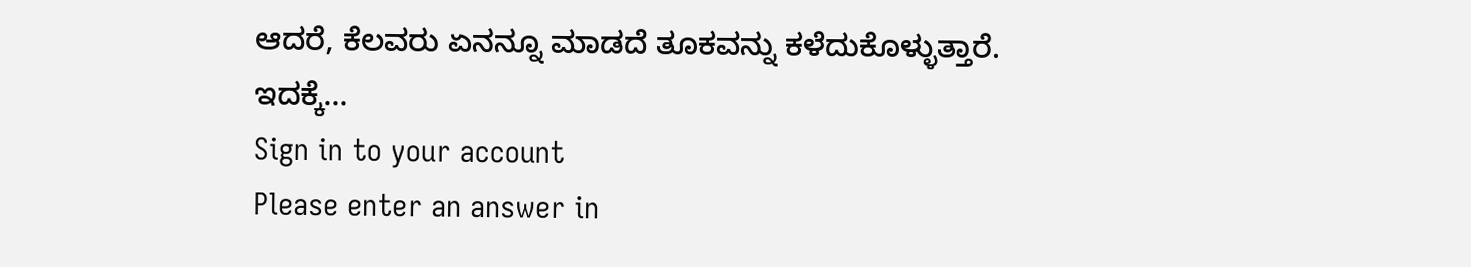ಆದರೆ, ಕೆಲವರು ಏನನ್ನೂ ಮಾಡದೆ ತೂಕವನ್ನು ಕಳೆದುಕೊಳ್ಳುತ್ತಾರೆ. ಇದಕ್ಕೆ…
Sign in to your account
Please enter an answer in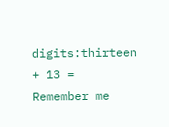digits:thirteen + 13 =
Remember me